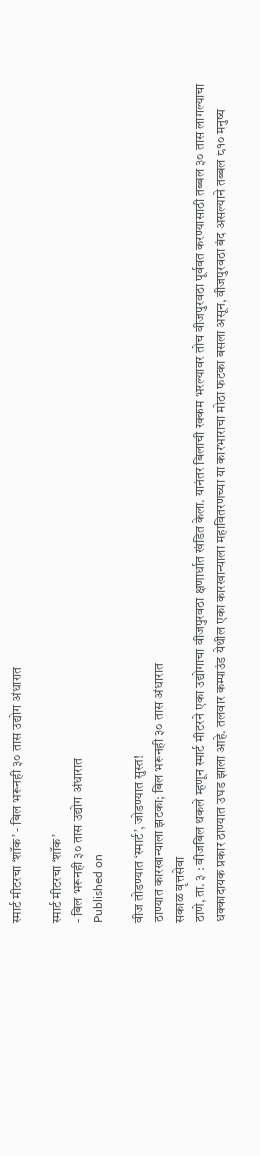स्मार्ट मीटरचा ‘शॉक’ - बिल भरूनही ३० तास उद्योग अंधारात

स्मार्ट मीटरचा ‘शॉक’
- बिल भरूनही ३० तास उद्योग अंधारात
Published on

वीज तोडण्यात ‘स्मार्ट’, जोडण्यात सुस्त!
ठाण्यात कारखान्याला झटका; बिल भरूनही ३० तास अंधारात
सकाळ वृत्तसेवा
ठाणे, ता. ३ : वीजबिल थकले म्हणून स्मार्ट मीटरने एका उद्योगाचा वीजपुरवठा क्षणार्धात खंडित केला. यानंतर बिलाची रक्कम भरल्यावर तोच वीजपुरवठा पूर्ववत करण्यासाठी तब्बल ३० तास लागल्याचा धक्कादायक प्रकार ठाण्यात उघड झाला आहे. तलवार कम्पाउंड येथील एका कारखान्याला महावितरणच्या या कारभाराचा मोठा फटका बसला असून, वीजपुरवठा बंद असल्याने तब्बल ८१० मनुष्य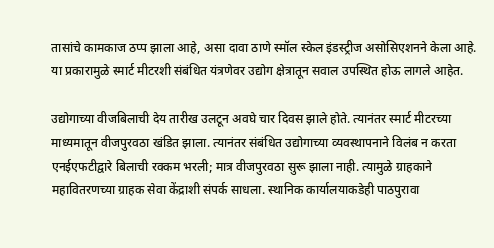तासांचे कामकाज ठप्प झाला आहे, असा दावा ठाणे स्मॉल स्केल इंडस्ट्रीज असोसिएशनने केला आहे. या प्रकारामुळे स्मार्ट मीटरशी संबंधित यंत्रणेवर उद्योग क्षेत्रातून सवाल उपस्थित होऊ लागले आहेत.

उद्योगाच्या वीजबिलाची देय तारीख उलटून अवघे चार दिवस झाले होते. त्यानंतर स्मार्ट मीटरच्या माध्यमातून वीजपुरवठा खंडित झाला. त्यानंतर संबंधित उद्योगाच्या व्यवस्थापनाने विलंब न करता एनईएफटीद्वारे बिलाची रक्कम भरली; मात्र वीजपुरवठा सुरू झाला नाही. त्यामुळे ग्राहकाने महावितरणच्या ग्राहक सेवा केंद्राशी संपर्क साधला. स्थानिक कार्यालयाकडेही पाठपुरावा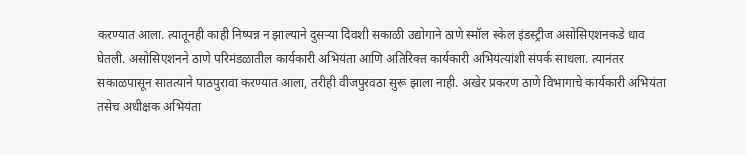करण्यात आला. त्यातूनही काही निष्पन्न न झाल्याने दुसऱ्या दिवशी सकाळी उद्योगाने ठाणे स्मॉल स्केल इंडस्ट्रीज असोसिएशनकडे धाव घेतली. असोसिएशनने ठाणे परिमंडळातील कार्यकारी अभियंता आणि अतिरिक्त कार्यकारी अभियंत्यांशी संपर्क साधला. त्यानंतर सकाळपासून सातत्याने पाठपुरावा करण्यात आला, तरीही वीजपुरवठा सुरू झाला नाही. अखेर प्रकरण ठाणे विभागाचे कार्यकारी अभियंता तसेच अधीक्षक अभियंता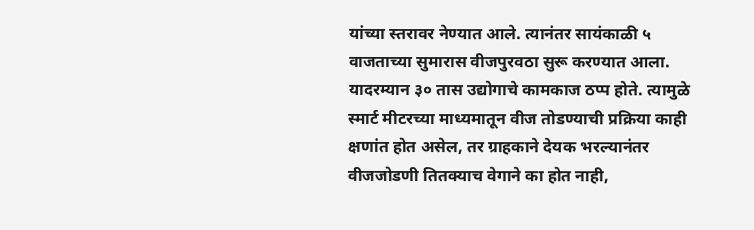यांच्या स्तरावर नेण्यात आले. त्यानंतर सायंकाळी ५ वाजताच्या सुमारास वीजपुरवठा सुरू करण्यात आला. यादरम्यान ३० तास उद्योगाचे कामकाज ठप्प होते. त्यामुळे स्मार्ट मीटरच्या माध्यमातून वीज तोडण्याची प्रक्रिया काही क्षणांत होत असेल, तर ग्राहकाने देयक भरल्यानंतर वीजजोडणी तितक्याच वेगाने का होत नाही,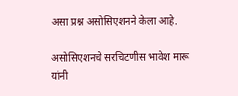असा प्रश्न असोसिएशनने केला आहे.

असोसिएशनचे सरचिटणीस भावेश मारू यांनी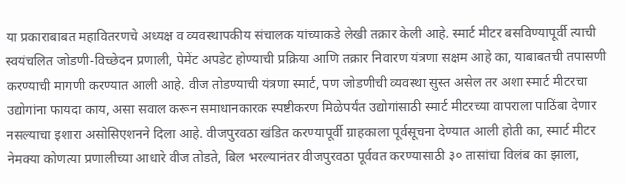या प्रकाराबाबत महावितरणचे अध्यक्ष व व्यवस्थापकीय संचालक यांच्याकडे लेखी तक्रार केली आहे. स्मार्ट मीटर बसविण्यापूर्वी त्याची स्वयंचलित जोडणी-विच्छेदन प्रणाली, पेमेंट अपडेट होण्याची प्रक्रिया आणि तक्रार निवारण यंत्रणा सक्षम आहे का, याबाबतची तपासणी करण्याची मागणी करण्यात आली आहे. वीज तोडण्याची यंत्रणा स्मार्ट, पण जोडणीची व्यवस्था सुस्त असेल तर अशा स्मार्ट मीटरचा उद्योगांना फायदा काय, असा सवाल करून समाधानकारक स्पष्टीकरण मिळेपर्यंत उद्योगांसाठी स्मार्ट मीटरच्या वापराला पाठिंबा देणार नसल्याचा इशारा असोसिएशनने दिला आहे. वीजपुरवठा खंडित करण्यापूर्वी ग्राहकाला पूर्वसूचना देण्यात आली होती का, स्मार्ट मीटर नेमक्या कोणत्या प्रणालीच्या आधारे वीज तोडते, बिल भरल्यानंतर वीजपुरवठा पूर्ववत करण्यासाठी ३० तासांचा विलंब का झाला,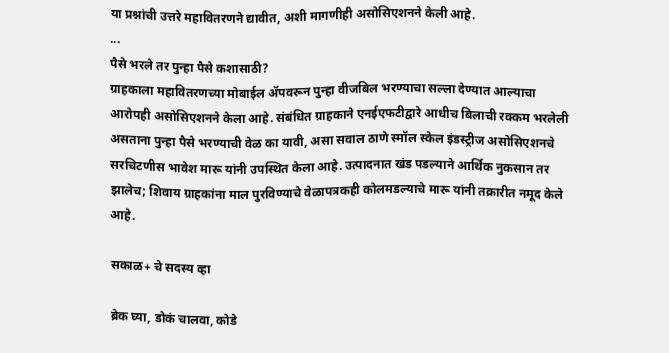या प्रश्नांची उत्तरे महावितरणने द्यावीत, अशी मागणीही असोसिएशनने केली आहे.
...
पैसे भरले तर पुन्हा पैसे कशासाठी?
ग्राहकाला महावितरणच्या मोबाईल ॲपवरून पुन्हा वीजबिल भरण्याचा सल्ला देण्यात आल्याचा आरोपही असोसिएशनने केला आहे. संबंधित ग्राहकाने एनईएफटीद्वारे आधीच बिलाची रक्कम भरलेली असताना पुन्हा पैसे भरण्याची वेळ का यावी, असा सवाल ठाणे स्मॉल स्केल इंडस्ट्रीज असोसिएशनचे सरचिटणीस भावेश मारू यांनी उपस्थित केला आहे. उत्पादनात खंड पडल्याने आर्थिक नुकसान तर झालेच; शिवाय ग्राहकांना माल पुरविण्याचे वेळापत्रकही कोलमडल्याचे मारू यांनी तक्रारीत नमूद केले आहे.

सकाळ+ चे सदस्य व्हा

ब्रेक घ्या, डोकं चालवा, कोडे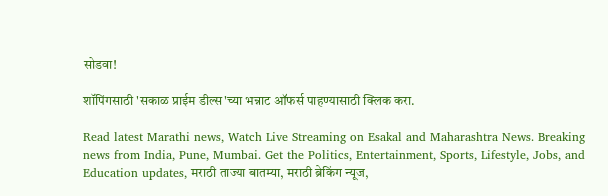सोडवा!

शॉपिंगसाठी 'सकाळ प्राईम डील्स'च्या भन्नाट ऑफर्स पाहण्यासाठी क्लिक करा.

Read latest Marathi news, Watch Live Streaming on Esakal and Maharashtra News. Breaking news from India, Pune, Mumbai. Get the Politics, Entertainment, Sports, Lifestyle, Jobs, and Education updates, मराठी ताज्या बातम्या, मराठी ब्रेकिंग न्यूज,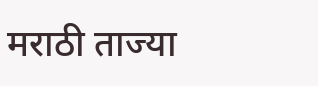मराठी ताज्या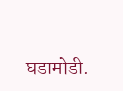घडामोडी.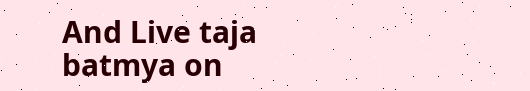And Live taja batmya on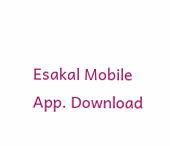Esakal Mobile App. Download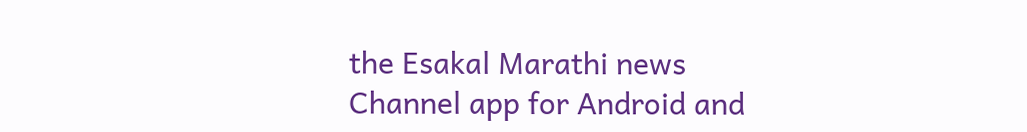the Esakal Marathi news Channel app for Android and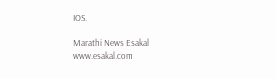IOS.

Marathi News Esakal
www.esakal.com